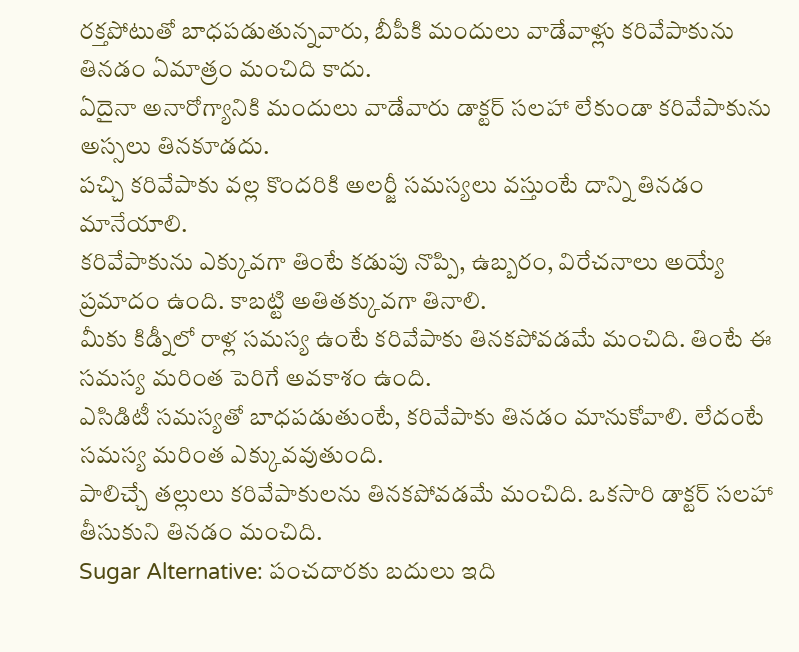రక్తపోటుతో బాధపడుతున్నవారు, బీపీకి మందులు వాడేవాళ్లు కరివేపాకును తినడం ఏమాత్రం మంచిది కాదు.
ఏదైనా అనారోగ్యానికి మందులు వాడేవారు డాక్టర్ సలహా లేకుండా కరివేపాకును అస్సలు తినకూడదు.
పచ్చి కరివేపాకు వల్ల కొందరికి అలర్జీ సమస్యలు వస్తుంటే దాన్ని తినడం మానేయాలి.
కరివేపాకును ఎక్కువగా తింటే కడుపు నొప్పి, ఉబ్బరం, విరేచనాలు అయ్యే ప్రమాదం ఉంది. కాబట్టి అతితక్కువగా తినాలి.
మీకు కిడ్నీలో రాళ్ల సమస్య ఉంటే కరివేపాకు తినకపోవడమే మంచిది. తింటే ఈ సమస్య మరింత పెరిగే అవకాశం ఉంది.
ఎసిడిటీ సమస్యతో బాధపడుతుంటే, కరివేపాకు తినడం మానుకోవాలి. లేదంటే సమస్య మరింత ఎక్కువవుతుంది.
పాలిచ్చే తల్లులు కరివేపాకులను తినకపోవడమే మంచిది. ఒకసారి డాక్టర్ సలహా తీసుకుని తినడం మంచిది.
Sugar Alternative: పంచదారకు బదులు ఇది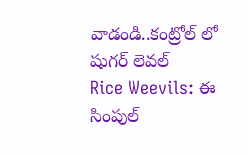వాడండి..కంట్రోల్ లో షుగర్ లెవల్
Rice Weevils: ఈ సింపుల్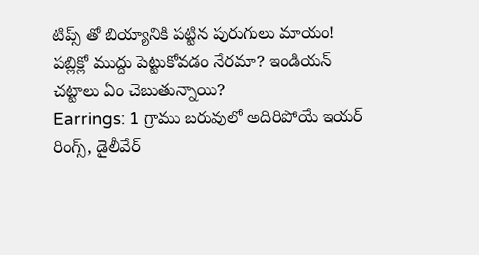టిప్స్ తో బియ్యానికి పట్టిన పురుగులు మాయం!
పబ్లిక్లో ముద్దు పెట్టుకోవడం నేరమా? ఇండియన్ చట్టాలు ఏం చెబుతున్నాయి?
Earrings: 1 గ్రాము బరువులో అదిరిపోయే ఇయర్ రింగ్స్, డైలీవేర్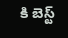కి బెస్ట్